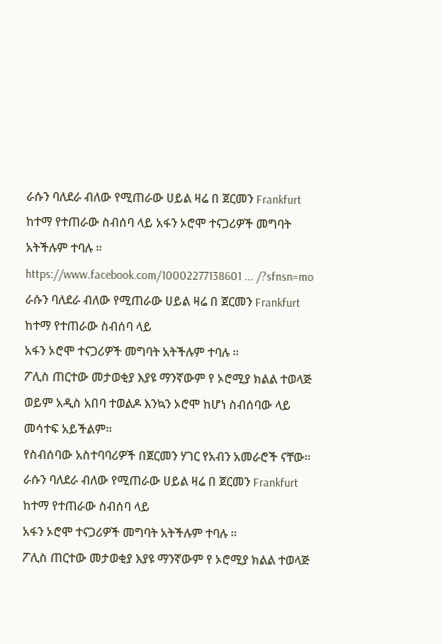ራሱን ባለደራ ብለው የሚጠራው ሀይል ዛሬ በ ጀርመን Frankfurt ከተማ የተጠራው ስብሰባ ላይ አፋን ኦሮሞ ተናጋሪዎች መግባት አትችሉም ተባሉ ።
https://www.facebook.com/10002277138601 ... /?sfnsn=mo
ራሱን ባለደራ ብለው የሚጠራው ሀይል ዛሬ በ ጀርመን Frankfurt ከተማ የተጠራው ስብሰባ ላይ
አፋን ኦሮሞ ተናጋሪዎች መግባት አትችሉም ተባሉ ።
ፖሊስ ጠርተው መታወቂያ እያዩ ማንኛውም የ ኦሮሚያ ክልል ተወላጅ ወይም አዲስ አበባ ተወልዶ እንኳን ኦሮሞ ከሆነ ስብሰባው ላይ መሳተፍ አይችልም።
የስብሰባው አስተባባሪዎች በጀርመን ሃገር የአብን አመራሮች ናቸው።
ራሱን ባለደራ ብለው የሚጠራው ሀይል ዛሬ በ ጀርመን Frankfurt ከተማ የተጠራው ስብሰባ ላይ
አፋን ኦሮሞ ተናጋሪዎች መግባት አትችሉም ተባሉ ።
ፖሊስ ጠርተው መታወቂያ እያዩ ማንኛውም የ ኦሮሚያ ክልል ተወላጅ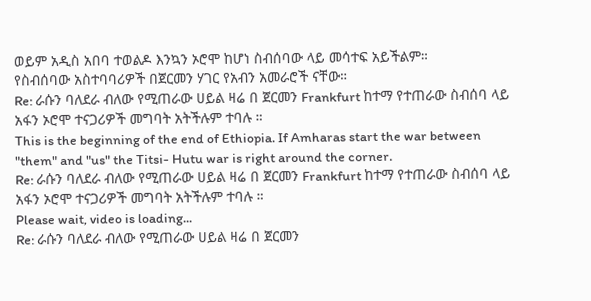ወይም አዲስ አበባ ተወልዶ እንኳን ኦሮሞ ከሆነ ስብሰባው ላይ መሳተፍ አይችልም።
የስብሰባው አስተባባሪዎች በጀርመን ሃገር የአብን አመራሮች ናቸው።
Re: ራሱን ባለደራ ብለው የሚጠራው ሀይል ዛሬ በ ጀርመን Frankfurt ከተማ የተጠራው ስብሰባ ላይ አፋን ኦሮሞ ተናጋሪዎች መግባት አትችሉም ተባሉ ።
This is the beginning of the end of Ethiopia. If Amharas start the war between "them" and "us" the Titsi- Hutu war is right around the corner.
Re: ራሱን ባለደራ ብለው የሚጠራው ሀይል ዛሬ በ ጀርመን Frankfurt ከተማ የተጠራው ስብሰባ ላይ አፋን ኦሮሞ ተናጋሪዎች መግባት አትችሉም ተባሉ ።
Please wait, video is loading...
Re: ራሱን ባለደራ ብለው የሚጠራው ሀይል ዛሬ በ ጀርመን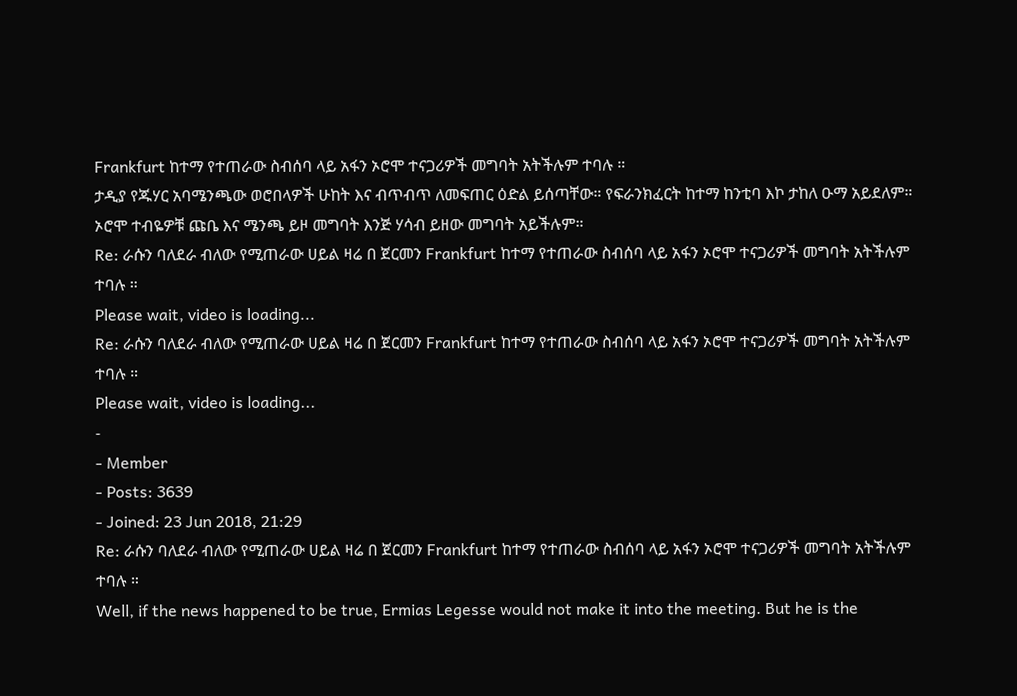Frankfurt ከተማ የተጠራው ስብሰባ ላይ አፋን ኦሮሞ ተናጋሪዎች መግባት አትችሉም ተባሉ ።
ታዲያ የጁሃር አባሜንጫው ወሮበላዎች ሁከት እና ብጥብጥ ለመፍጠር ዕድል ይሰጣቸው። የፍራንክፈርት ከተማ ከንቲባ እኮ ታከለ ዑማ አይደለም። ኦሮሞ ተብዬዎቹ ጩቤ እና ሜንጫ ይዞ መግባት እንጅ ሃሳብ ይዘው መግባት አይችሉም።
Re: ራሱን ባለደራ ብለው የሚጠራው ሀይል ዛሬ በ ጀርመን Frankfurt ከተማ የተጠራው ስብሰባ ላይ አፋን ኦሮሞ ተናጋሪዎች መግባት አትችሉም ተባሉ ።
Please wait, video is loading...
Re: ራሱን ባለደራ ብለው የሚጠራው ሀይል ዛሬ በ ጀርመን Frankfurt ከተማ የተጠራው ስብሰባ ላይ አፋን ኦሮሞ ተናጋሪዎች መግባት አትችሉም ተባሉ ።
Please wait, video is loading...
-
- Member
- Posts: 3639
- Joined: 23 Jun 2018, 21:29
Re: ራሱን ባለደራ ብለው የሚጠራው ሀይል ዛሬ በ ጀርመን Frankfurt ከተማ የተጠራው ስብሰባ ላይ አፋን ኦሮሞ ተናጋሪዎች መግባት አትችሉም ተባሉ ።
Well, if the news happened to be true, Ermias Legesse would not make it into the meeting. But he is the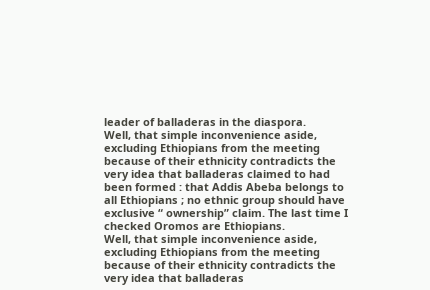leader of balladeras in the diaspora.
Well, that simple inconvenience aside, excluding Ethiopians from the meeting because of their ethnicity contradicts the very idea that balladeras claimed to had been formed : that Addis Abeba belongs to all Ethiopians ; no ethnic group should have exclusive “ ownership” claim. The last time I checked Oromos are Ethiopians.
Well, that simple inconvenience aside, excluding Ethiopians from the meeting because of their ethnicity contradicts the very idea that balladeras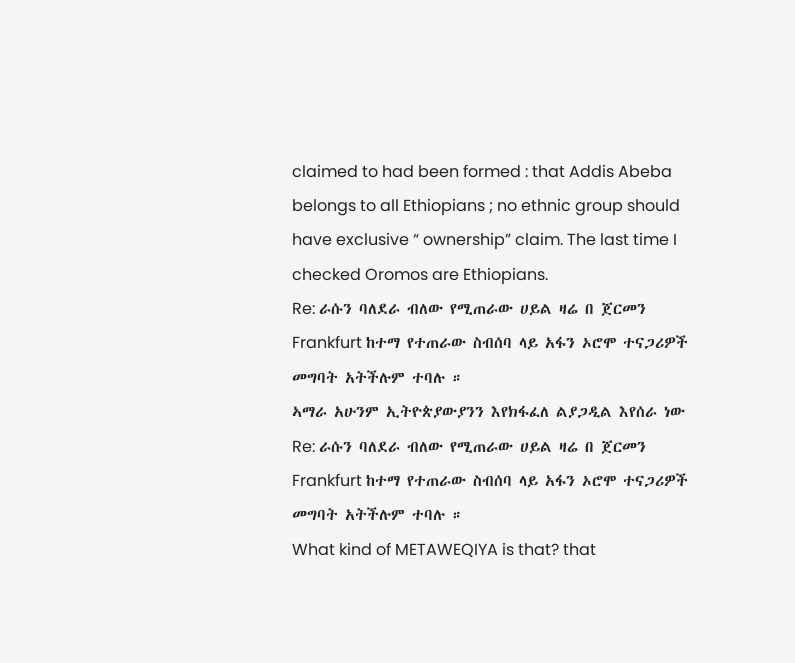claimed to had been formed : that Addis Abeba belongs to all Ethiopians ; no ethnic group should have exclusive “ ownership” claim. The last time I checked Oromos are Ethiopians.
Re: ራሱን ባለደራ ብለው የሚጠራው ሀይል ዛሬ በ ጀርመን Frankfurt ከተማ የተጠራው ስብሰባ ላይ አፋን ኦሮሞ ተናጋሪዎች መግባት አትችሉም ተባሉ ።
ኣማራ አሁንም ኢትዮጵያውያንን እየክፋፈለ ልያጋዲል እየሰራ ነው
Re: ራሱን ባለደራ ብለው የሚጠራው ሀይል ዛሬ በ ጀርመን Frankfurt ከተማ የተጠራው ስብሰባ ላይ አፋን ኦሮሞ ተናጋሪዎች መግባት አትችሉም ተባሉ ።
What kind of METAWEQIYA is that? that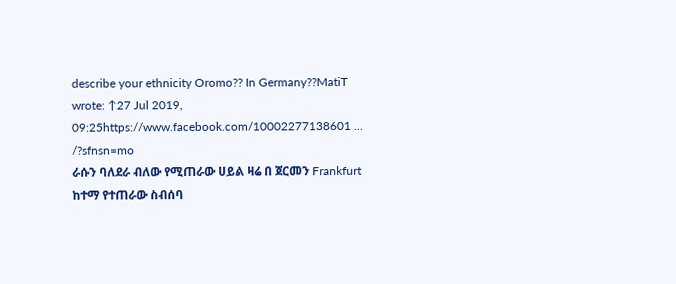describe your ethnicity Oromo?? In Germany??MatiT wrote: ↑27 Jul 2019, 09:25https://www.facebook.com/10002277138601 ... /?sfnsn=mo
ራሱን ባለደራ ብለው የሚጠራው ሀይል ዛሬ በ ጀርመን Frankfurt ከተማ የተጠራው ስብሰባ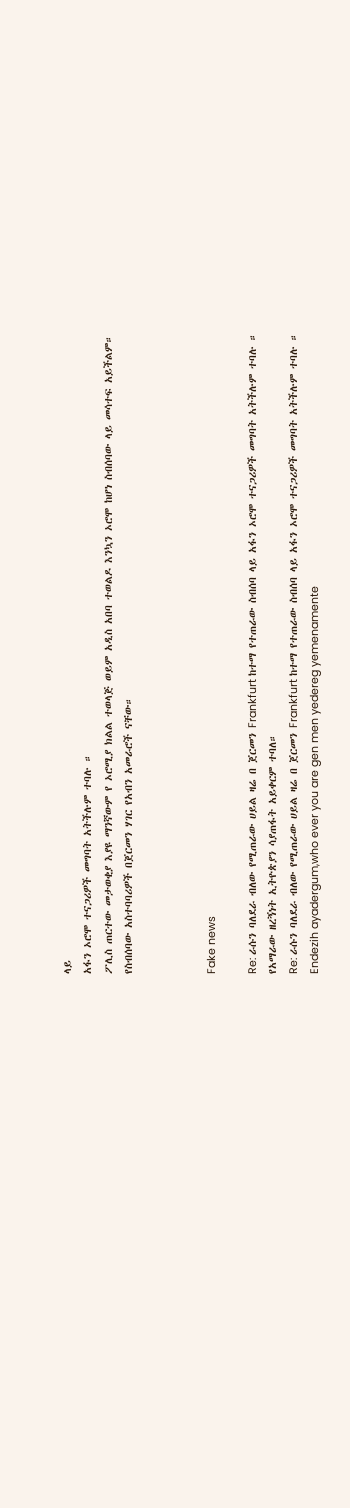ላይ
አፋን ኦሮሞ ተናጋሪዎች መግባት አትችሉም ተባሉ ።
ፖሊስ ጠርተው መታወቂያ እያዩ ማንኛውም የ ኦሮሚያ ክልል ተወላጅ ወይም አዲስ አበባ ተወልዶ እንኳን ኦሮሞ ከሆነ ስብሰባው ላይ መሳተፍ አይችልም።
የስብሰባው አስተባባሪዎች በጀርመን ሃገር የአብን አመራሮች ናቸው።



Fake news

Re: ራሱን ባለደራ ብለው የሚጠራው ሀይል ዛሬ በ ጀርመን Frankfurt ከተማ የተጠራው ስብሰባ ላይ አፋን ኦሮሞ ተናጋሪዎች መግባት አትችሉም ተባሉ ።
የአማራው ዘረኝነት ኢትዮጵያን ሳያጠፋት አይቀርም ተባለ።
Re: ራሱን ባለደራ ብለው የሚጠራው ሀይል ዛሬ በ ጀርመን Frankfurt ከተማ የተጠራው ስብሰባ ላይ አፋን ኦሮሞ ተናጋሪዎች መግባት አትችሉም ተባሉ ።
Endezih ayadergum,who ever you are gen men yedereg yemenamente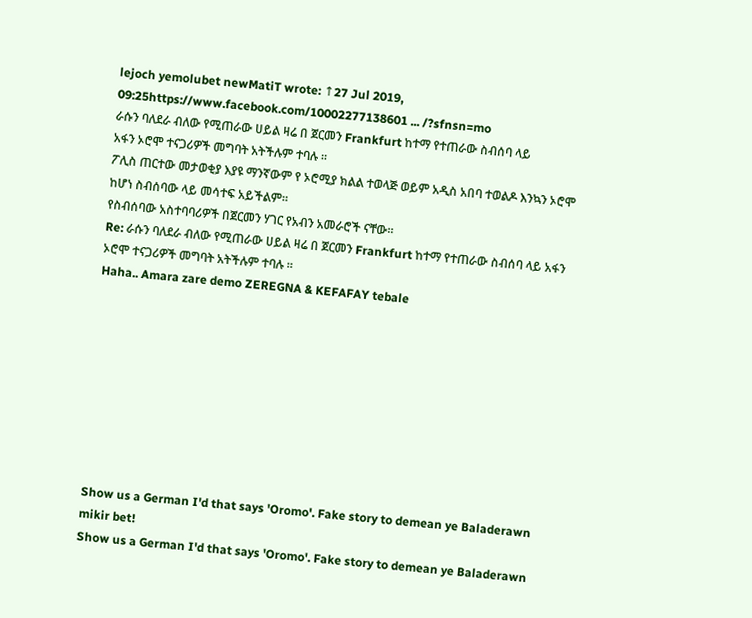lejoch yemolubet newMatiT wrote: ↑27 Jul 2019, 09:25https://www.facebook.com/10002277138601 ... /?sfnsn=mo
ራሱን ባለደራ ብለው የሚጠራው ሀይል ዛሬ በ ጀርመን Frankfurt ከተማ የተጠራው ስብሰባ ላይ
አፋን ኦሮሞ ተናጋሪዎች መግባት አትችሉም ተባሉ ።
ፖሊስ ጠርተው መታወቂያ እያዩ ማንኛውም የ ኦሮሚያ ክልል ተወላጅ ወይም አዲስ አበባ ተወልዶ እንኳን ኦሮሞ ከሆነ ስብሰባው ላይ መሳተፍ አይችልም።
የስብሰባው አስተባባሪዎች በጀርመን ሃገር የአብን አመራሮች ናቸው።
Re: ራሱን ባለደራ ብለው የሚጠራው ሀይል ዛሬ በ ጀርመን Frankfurt ከተማ የተጠራው ስብሰባ ላይ አፋን ኦሮሞ ተናጋሪዎች መግባት አትችሉም ተባሉ ።
Haha.. Amara zare demo ZEREGNA & KEFAFAY tebale









Show us a German I'd that says 'Oromo'. Fake story to demean ye Baladerawn mikir bet!
Show us a German I'd that says 'Oromo'. Fake story to demean ye Baladerawn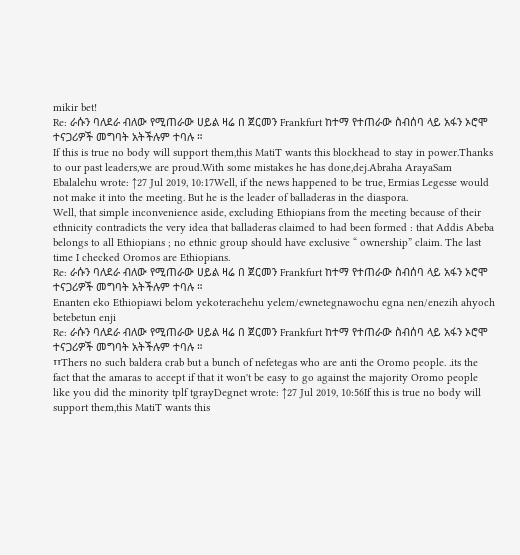mikir bet!
Re: ራሱን ባለደራ ብለው የሚጠራው ሀይል ዛሬ በ ጀርመን Frankfurt ከተማ የተጠራው ስብሰባ ላይ አፋን ኦሮሞ ተናጋሪዎች መግባት አትችሉም ተባሉ ።
If this is true no body will support them,this MatiT wants this blockhead to stay in power.Thanks to our past leaders,we are proud.With some mistakes he has done,dej.Abraha ArayaSam Ebalalehu wrote: ↑27 Jul 2019, 10:17Well, if the news happened to be true, Ermias Legesse would not make it into the meeting. But he is the leader of balladeras in the diaspora.
Well, that simple inconvenience aside, excluding Ethiopians from the meeting because of their ethnicity contradicts the very idea that balladeras claimed to had been formed : that Addis Abeba belongs to all Ethiopians ; no ethnic group should have exclusive “ ownership” claim. The last time I checked Oromos are Ethiopians.
Re: ራሱን ባለደራ ብለው የሚጠራው ሀይል ዛሬ በ ጀርመን Frankfurt ከተማ የተጠራው ስብሰባ ላይ አፋን ኦሮሞ ተናጋሪዎች መግባት አትችሉም ተባሉ ።
Enanten eko Ethiopiawi belom yekoterachehu yelem/ewnetegnawochu egna nen/enezih ahyoch betebetun enji
Re: ራሱን ባለደራ ብለው የሚጠራው ሀይል ዛሬ በ ጀርመን Frankfurt ከተማ የተጠራው ስብሰባ ላይ አፋን ኦሮሞ ተናጋሪዎች መግባት አትችሉም ተባሉ ።
፣፣Thers no such baldera crab but a bunch of nefetegas who are anti the Oromo people. .its the fact that the amaras to accept if that it won't be easy to go against the majority Oromo people like you did the minority tplf tgrayDegnet wrote: ↑27 Jul 2019, 10:56If this is true no body will support them,this MatiT wants this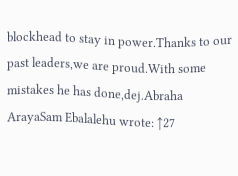blockhead to stay in power.Thanks to our past leaders,we are proud.With some mistakes he has done,dej.Abraha ArayaSam Ebalalehu wrote: ↑27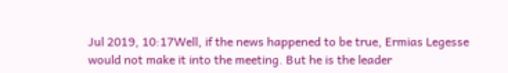Jul 2019, 10:17Well, if the news happened to be true, Ermias Legesse would not make it into the meeting. But he is the leader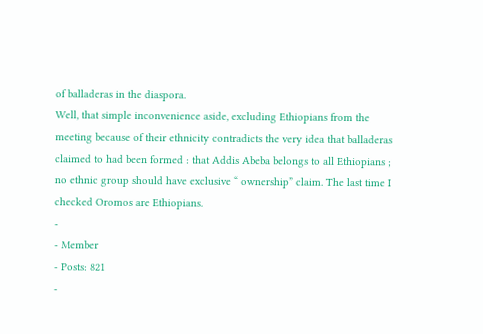of balladeras in the diaspora.
Well, that simple inconvenience aside, excluding Ethiopians from the meeting because of their ethnicity contradicts the very idea that balladeras claimed to had been formed : that Addis Abeba belongs to all Ethiopians ; no ethnic group should have exclusive “ ownership” claim. The last time I checked Oromos are Ethiopians.
-
- Member
- Posts: 821
-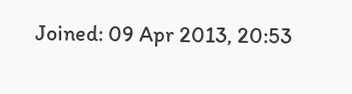Joined: 09 Apr 2013, 20:53